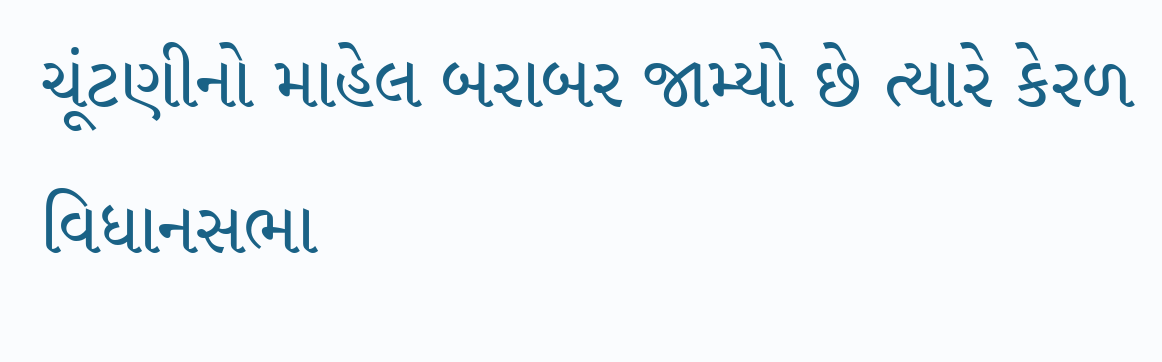ચૂંટણીનો માહેલ બરાબર જામ્યો છે ત્યારે કેરળ વિધાનસભા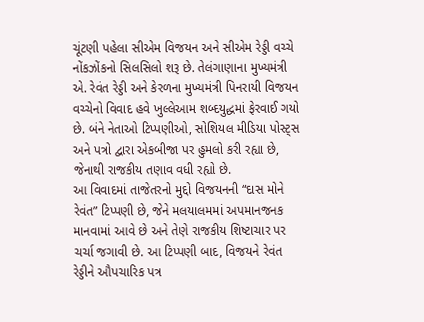ચૂંટણી પહેલા સીએમ વિજયન અને સીએમ રેડ્ડી વચ્ચે નોંકઝોંકનો સિલસિલો શરૂ છે. તેલંગાણાના મુખ્યમંત્રી એ. રેવંત રેડ્ડી અને કેરળના મુખ્યમંત્રી પિનરાયી વિજયન વચ્ચેનો વિવાદ હવે ખુલ્લેઆમ શબ્દયુદ્ધમાં ફેરવાઈ ગયો છે. બંને નેતાઓ ટિપ્પણીઓ, સોશિયલ મીડિયા પોસ્ટ્સ અને પત્રો દ્વારા એકબીજા પર હુમલો કરી રહ્યા છે, જેનાથી રાજકીય તણાવ વધી રહ્યો છે.
આ વિવાદમાં તાજેતરનો મુદ્દો વિજયનની “દાસ મોને રેવંત” ટિપ્પણી છે, જેને મલયાલમમાં અપમાનજનક માનવામાં આવે છે અને તેણે રાજકીય શિષ્ટાચાર પર ચર્ચા જગાવી છે. આ ટિપ્પણી બાદ, વિજયને રેવંત રેડ્ડીને ઔપચારિક પત્ર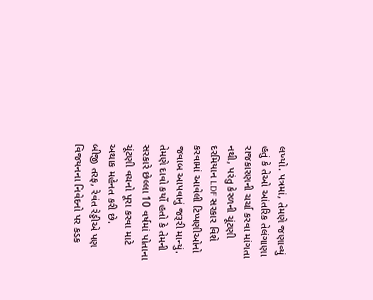લખ્યો. પત્રમાં, તેમણે જણાવ્યું હતું કે તેઓ આંતરિક તેલંગાણા રાજકારણની ચર્ચા કરવા માંગતા નથી, પરંતુ કેરળની ચૂંટણી દરમિયાન LDF સરકાર વિશે કરવામાં આવેલી ટિપ્પણીઓનો જવાબ આપવાનું જરૂરી માન્યું. તેમણે દાવો કર્યો હતો કે તેમની સરકારે છેલ્લા 10 વર્ષમાં પોતાના ચૂંટણી વચનો પૂરા કરવા માટે અથાક મહેનત કરી છે.
બીજી તરફ, રેવંત રેડ્ડીએ પણ વિજયનના નિવેદનો પર કડક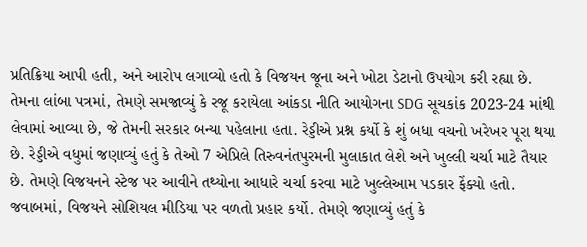પ્રતિક્રિયા આપી હતી, અને આરોપ લગાવ્યો હતો કે વિજયન જૂના અને ખોટા ડેટાનો ઉપયોગ કરી રહ્યા છે. તેમના લાંબા પત્રમાં, તેમણે સમજાવ્યું કે રજૂ કરાયેલા આંકડા નીતિ આયોગના SDG સૂચકાંક 2023-24 માંથી લેવામાં આવ્યા છે, જે તેમની સરકાર બન્યા પહેલાના હતા. રેડ્ડીએ પ્રશ્ન કર્યો કે શું બધા વચનો ખરેખર પૂરા થયા છે. રેડ્ડીએ વધુમાં જણાવ્યું હતું કે તેઓ 7 એપ્રિલે તિરુવનંતપુરમની મુલાકાત લેશે અને ખુલ્લી ચર્ચા માટે તૈયાર છે. તેમણે વિજયનને સ્ટેજ પર આવીને તથ્યોના આધારે ચર્ચા કરવા માટે ખુલ્લેઆમ પડકાર ફેંક્યો હતો.
જવાબમાં, વિજયને સોશિયલ મીડિયા પર વળતો પ્રહાર કર્યો. તેમણે જણાવ્યું હતું કે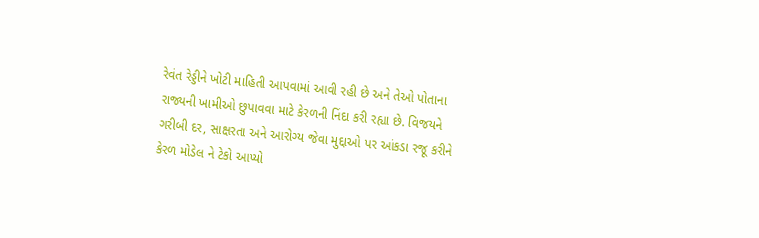રેવંત રેડ્ડીને ખોટી માહિતી આપવામાં આવી રહી છે અને તેઓ પોતાના રાજ્યની ખામીઓ છુપાવવા માટે કેરળની નિંદા કરી રહ્યા છે. વિજયને ગરીબી દર, સાક્ષરતા અને આરોગ્ય જેવા મુદ્દાઓ પર આંકડા રજૂ કરીને કેરળ મોડેલ ને ટેકો આપ્યો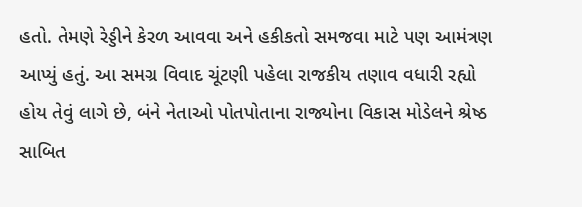હતો. તેમણે રેડ્ડીને કેરળ આવવા અને હકીકતો સમજવા માટે પણ આમંત્રણ આપ્યું હતું. આ સમગ્ર વિવાદ ચૂંટણી પહેલા રાજકીય તણાવ વધારી રહ્યો હોય તેવું લાગે છે, બંને નેતાઓ પોતપોતાના રાજ્યોના વિકાસ મોડેલને શ્રેષ્ઠ સાબિત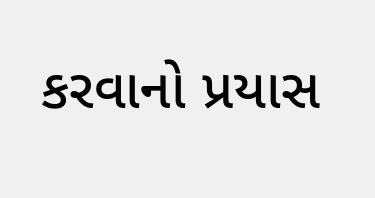કરવાનો પ્રયાસ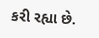કરી રહ્યા છે.